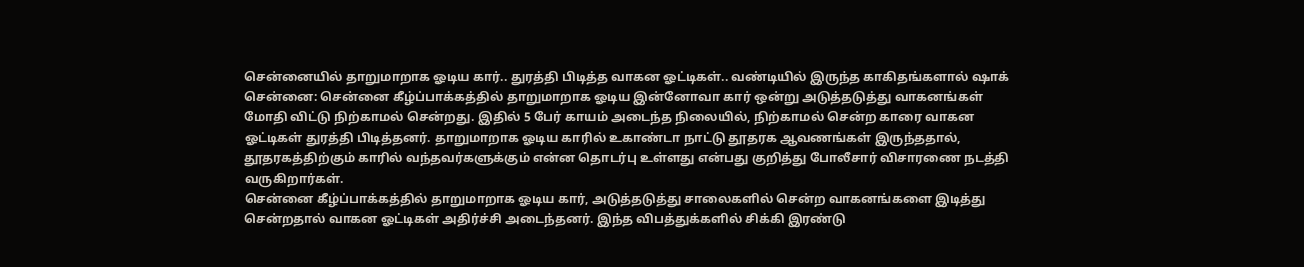சென்னையில் தாறுமாறாக ஓடிய கார்.. துரத்தி பிடித்த வாகன ஓட்டிகள்.. வண்டியில் இருந்த காகிதங்களால் ஷாக்
சென்னை: சென்னை கீழ்ப்பாக்கத்தில் தாறுமாறாக ஓடிய இன்னோவா கார் ஒன்று அடுத்தடுத்து வாகனங்கள் மோதி விட்டு நிற்காமல் சென்றது. இதில் 5 பேர் காயம் அடைந்த நிலையில், நிற்காமல் சென்ற காரை வாகன ஓட்டிகள் துரத்தி பிடித்தனர். தாறுமாறாக ஓடிய காரில் உகாண்டா நாட்டு தூதரக ஆவணங்கள் இருந்ததால், தூதரகத்திற்கும் காரில் வந்தவர்களுக்கும் என்ன தொடர்பு உள்ளது என்பது குறித்து போலீசார் விசாரணை நடத்தி வருகிறார்கள்.
சென்னை கீழ்ப்பாக்கத்தில் தாறுமாறாக ஓடிய கார், அடுத்தடுத்து சாலைகளில் சென்ற வாகனங்களை இடித்து சென்றதால் வாகன ஓட்டிகள் அதிர்ச்சி அடைந்தனர். இந்த விபத்துக்களில் சிக்கி இரண்டு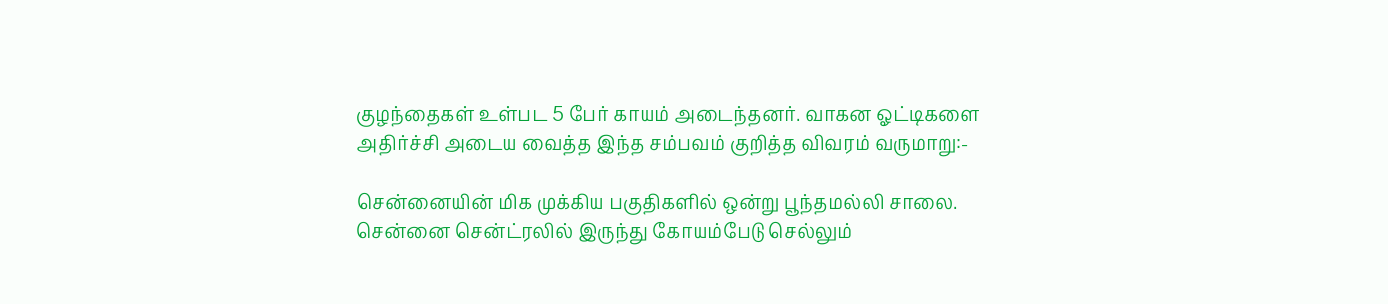குழந்தைகள் உள்பட 5 பேர் காயம் அடைந்தனர். வாகன ஓட்டிகளை அதிர்ச்சி அடைய வைத்த இந்த சம்பவம் குறித்த விவரம் வருமாறு:-

சென்னையின் மிக முக்கிய பகுதிகளில் ஒன்று பூந்தமல்லி சாலை. சென்னை சென்ட்ரலில் இருந்து கோயம்பேடு செல்லும்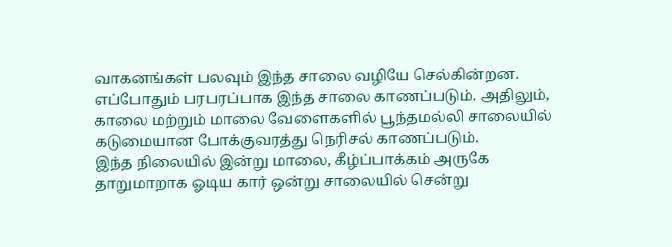வாகனங்கள் பலவும் இந்த சாலை வழியே செல்கின்றன. எப்போதும் பரபரப்பாக இந்த சாலை காணப்படும். அதிலும், காலை மற்றும் மாலை வேளைகளில் பூந்தமல்லி சாலையில் கடுமையான போக்குவரத்து நெரிசல் காணப்படும்.
இந்த நிலையில் இன்று மாலை, கீழ்ப்பாக்கம் அருகே தாறுமாறாக ஓடிய கார் ஒன்று சாலையில் சென்று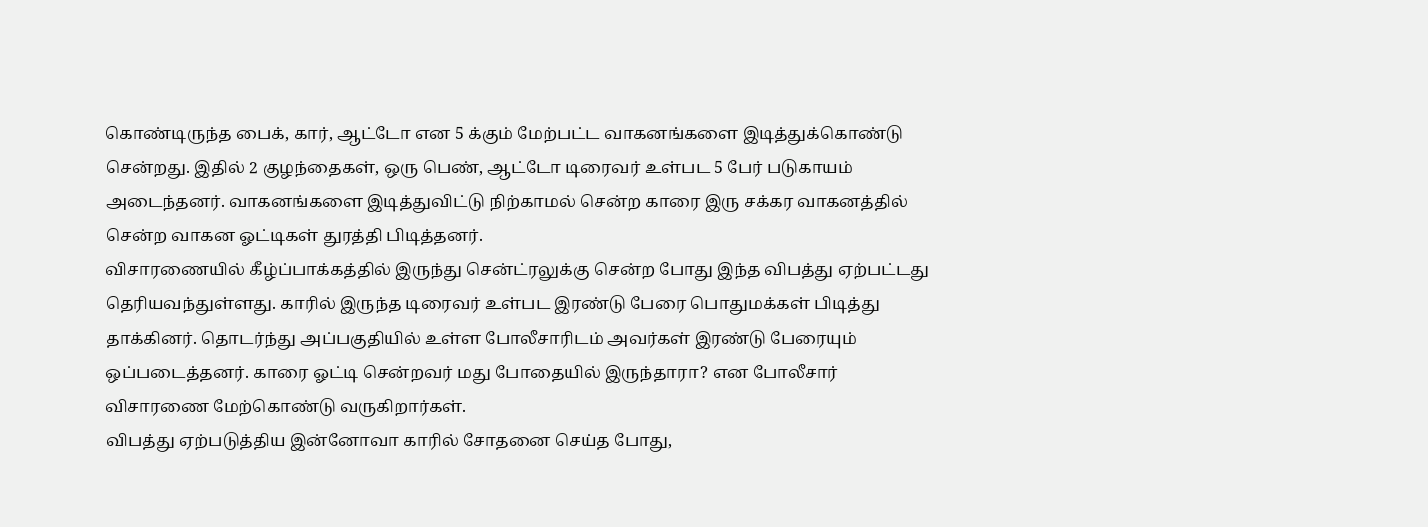கொண்டிருந்த பைக், கார், ஆட்டோ என 5 க்கும் மேற்பட்ட வாகனங்களை இடித்துக்கொண்டு சென்றது. இதில் 2 குழந்தைகள், ஒரு பெண், ஆட்டோ டிரைவர் உள்பட 5 பேர் படுகாயம் அடைந்தனர். வாகனங்களை இடித்துவிட்டு நிற்காமல் சென்ற காரை இரு சக்கர வாகனத்தில் சென்ற வாகன ஓட்டிகள் துரத்தி பிடித்தனர்.
விசாரணையில் கீழ்ப்பாக்கத்தில் இருந்து சென்ட்ரலுக்கு சென்ற போது இந்த விபத்து ஏற்பட்டது தெரியவந்துள்ளது. காரில் இருந்த டிரைவர் உள்பட இரண்டு பேரை பொதுமக்கள் பிடித்து தாக்கினர். தொடர்ந்து அப்பகுதியில் உள்ள போலீசாரிடம் அவர்கள் இரண்டு பேரையும் ஒப்படைத்தனர். காரை ஓட்டி சென்றவர் மது போதையில் இருந்தாரா? என போலீசார் விசாரணை மேற்கொண்டு வருகிறார்கள்.
விபத்து ஏற்படுத்திய இன்னோவா காரில் சோதனை செய்த போது,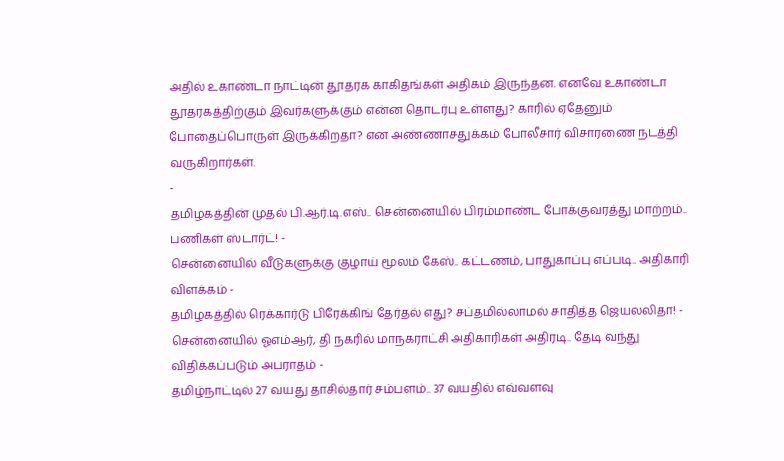அதில் உகாண்டா நாட்டின் தூதரக காகிதங்கள் அதிகம் இருந்தன. எனவே உகாண்டா தூதரகத்திற்கும் இவர்களுக்கும் என்ன தொடர்பு உள்ளது? காரில் ஏதேனும் போதைப்பொருள் இருக்கிறதா? என அண்ணாசதுக்கம் போலீசார் விசாரணை நடத்தி வருகிறார்கள்.
-
தமிழகத்தின் முதல் பி.ஆர்.டி.எஸ்.. சென்னையில் பிரம்மாண்ட போக்குவரத்து மாற்றம்.. பணிகள் ஸ்டார்ட்! -
சென்னையில் வீடுகளுக்கு குழாய் மூலம் கேஸ்.. கட்டணம், பாதுகாப்பு எப்படி.. அதிகாரி விளக்கம் -
தமிழகத்தில் ரெக்கார்டு பிரேக்கிங் தேர்தல் எது? சப்தமில்லாமல் சாதித்த ஜெயலலிதா! -
சென்னையில் ஓஎம்ஆர், தி நகரில் மாநகராட்சி அதிகாரிகள் அதிரடி.. தேடி வந்து விதிக்கப்படும் அபராதம் -
தமிழ்நாட்டில் 27 வயது தாசில்தார் சம்பளம்.. 37 வயதில் எவ்வளவு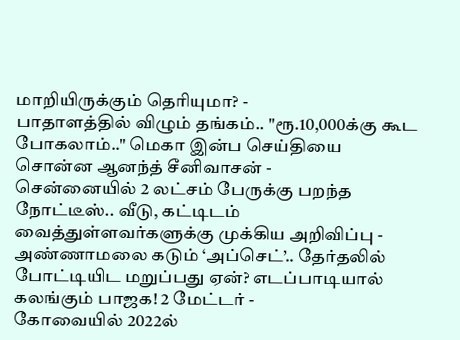மாறியிருக்கும் தெரியுமா? -
பாதாளத்தில் விழும் தங்கம்.. "ரூ.10,000க்கு கூட போகலாம்.." மெகா இன்ப செய்தியை சொன்ன ஆனந்த் சீனிவாசன் -
சென்னையில் 2 லட்சம் பேருக்கு பறந்த நோட்டீஸ்.. வீடு, கட்டிடம் வைத்துள்ளவர்களுக்கு முக்கிய அறிவிப்பு -
அண்ணாமலை கடும் ‘அப்செட்’.. தேர்தலில் போட்டியிட மறுப்பது ஏன்? எடப்பாடியால் கலங்கும் பாஜக! 2 மேட்டர் -
கோவையில் 2022ல்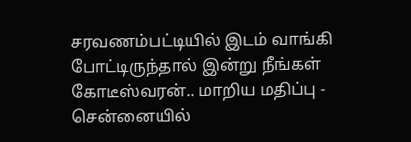சரவணம்பட்டியில் இடம் வாங்கி போட்டிருந்தால் இன்று நீங்கள் கோடீஸ்வரன்.. மாறிய மதிப்பு -
சென்னையில்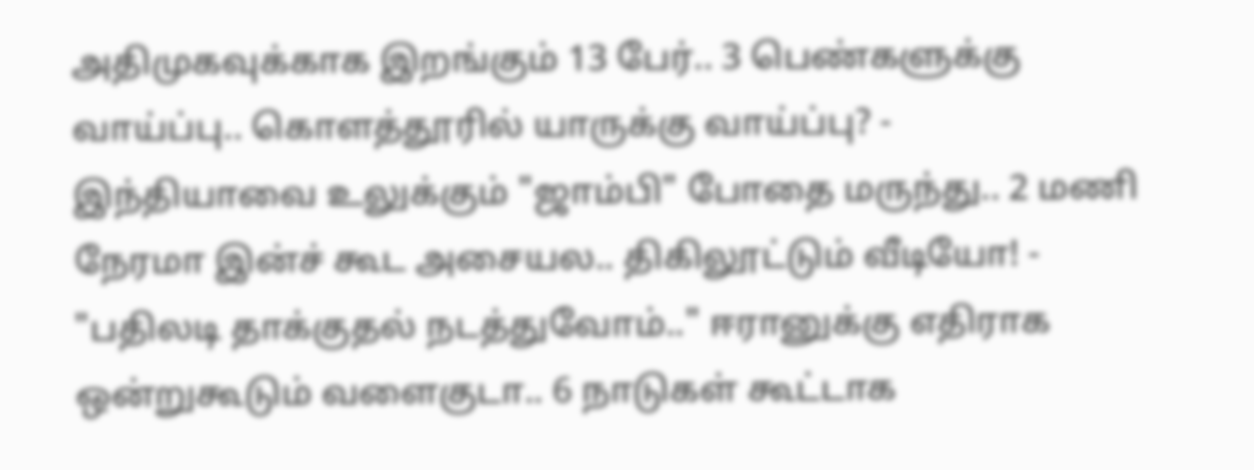அதிமுகவுக்காக இறங்கும் 13 பேர்.. 3 பெண்களுக்கு வாய்ப்பு.. கொளத்தூரில் யாருக்கு வாய்ப்பு? -
இந்தியாவை உலுக்கும் "ஜாம்பி" போதை மருந்து.. 2 மணி நேரமா இன்ச் கூட அசையல.. திகிலூட்டும் வீடியோ! -
"பதிலடி தாக்குதல் நடத்துவோம்.." ஈரானுக்கு எதிராக ஒன்றுகூடும் வளைகுடா.. 6 நாடுகள் கூட்டாக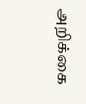அறிக்கை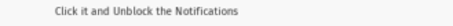Click it and Unblock the Notifications